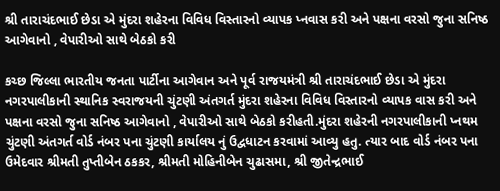શ્રી તારાચંદભાઈ છેડા એ મુંદરા શહેરના વિવિધ વિસ્તારનો વ્યાપક પ્નવાસ કરી અને પક્ષના વરસો જુના સનિષ્ઠ આગેવાનો , વેપારીઓ સાથે બેઠકો કરી

કચ્છ જિલ્લા ભારતીય જનતા પાર્ટીના આગેવાન અને પૂર્વ રાજયમંત્રી શ્રી તારાચંદભાઈ છેડા એ મુંદરા નગરપાલીકાની સ્થાનિક સ્વરાજયની ચુંટણી અંતગર્ત મુંદરા શહેરના વિવિધ વિસ્તારનો વ્યાપક વાસ કરી અને પક્ષના વરસો જુના સનિષ્ઠ આગેવાનો , વેપારીઓ સાથે બેઠકો કરીહતી.મુંદરા શહેરની નગરપાલીકાની પ્નથમ ચુંટણી અંતગર્ત વોર્ડ નંબર પના ચુંટણી કાર્યાલય નું ઉદ્વધાટન કરવામાં આવ્યુ હતુ. ત્યાર બાદ વોર્ડ નંબર પના ઉમેદવાર શ્રીમતી તુપ્તીબેન ઠકકર, શ્રીમતી મોહિનીબેન ચુઢાસમા, શ્રી જીતેન્દ્રભાઈ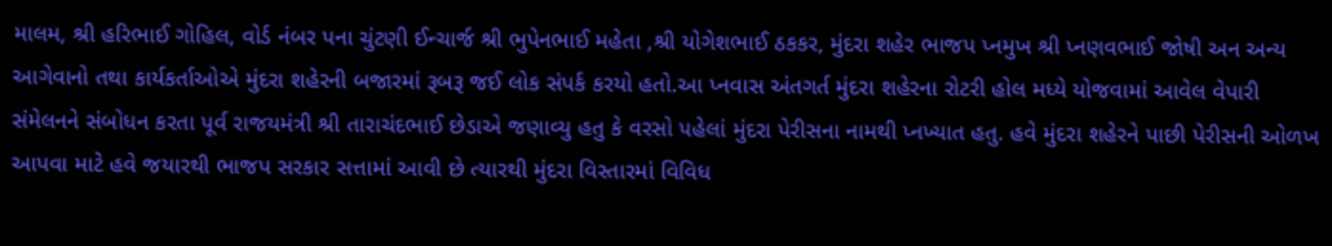માલમ, શ્રી હરિભાઈ ગોહિલ, વોર્ડ નંબર પના ચુંટણી ઈન્ચાર્જ શ્રી ભુપેનભાઈ મહેતા ,શ્રી યોગેશભાઈ ઠકકર, મુંદરા શહેર ભાજપ પ્નમુખ શ્રી પ્નણવભાઈ જોષી અન અન્ય આગેવાનો તથા કાર્યકર્તાઓએ મુંદરા શહેરની બજારમાં રૂબરૂ જઈ લોક સંપર્ક કરયો હતો.આ પ્નવાસ અંતગર્ત મુંદરા શહેરના રોટરી હોલ મધ્યે યોજવામાં આવેલ વેપારી સંમેલનને સંબોધન કરતા પૂર્વ રાજયમંત્રી શ્રી તારાચંદભાઈ છેડાએ જણાવ્યુ હતુ કે વરસો પહેલાં મુંદરા પેરીસના નામથી પ્નખ્યાત હતુ. હવે મુંદરા શહેરને પાછી પેરીસની ઓળખ આપવા માટે હવે જયારથી ભાજપ સરકાર સત્તામાં આવી છે ત્યારથી મુંદરા વિસ્તારમાં વિવિધ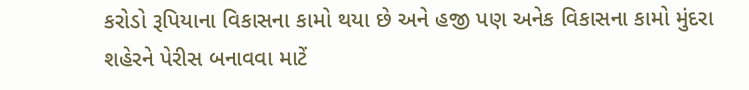કરોડો રૂપિયાના વિકાસના કામો થયા છે અને હજી પણ અનેક વિકાસના કામો મુંદરા શહેરને પેરીસ બનાવવા માટેં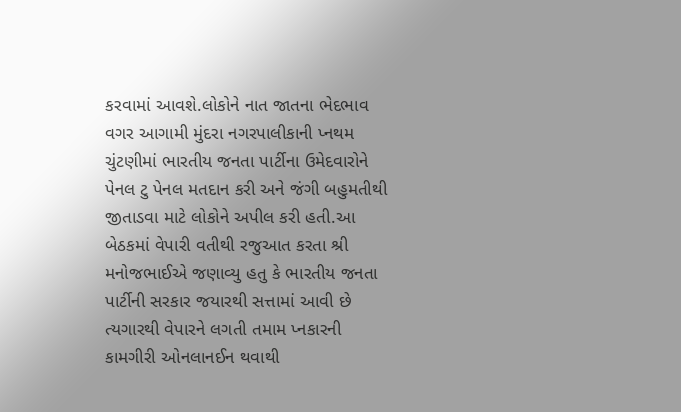કરવામાં આવશે.લોકોને નાત જાતના ભેદભાવ વગર આગામી મુંદરા નગરપાલીકાની પ્નથમ ચુંટણીમાં ભારતીય જનતા પાર્ટીના ઉમેદવારોને પેનલ ટુ પેનલ મતદાન કરી અને જંગી બહુમતીથી જીતાડવા માટે લોકોને અપીલ કરી હતી.આ બેઠકમાં વેપારી વતીથી રજુઆત કરતા શ્રી મનોજભાઈએ જણાવ્યુ હતુ કે ભારતીય જનતા પાર્ટીની સરકાર જયારથી સત્તામાં આવી છે ત્યગારથી વેપારને લગતી તમામ પ્નકારની કામગીરી ઓનલાનઈન થવાથી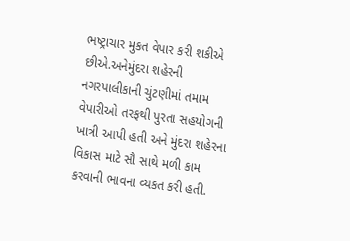ભષ્ટ્રાચાર મુકત વેપાર કરી શકીએ છીએ.અનેમુંદરા શહેરની નગરપાલીકાની ચુંટણીમાં તમામ વેપારીઓ તરફથી પુરતા સહયોગની ખાત્રી આપી હતી અને મુંદરા શહેરના વિકાસ માટે સૌ સાથે મળી કામ કરવાની ભાવના વ્યકત કરી હતી.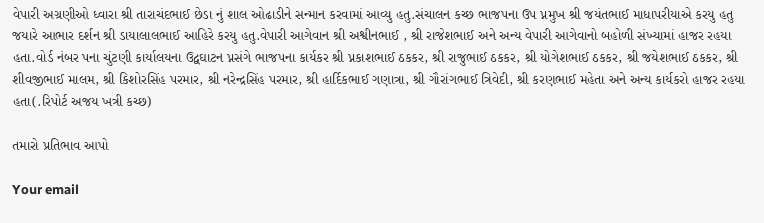વેપારી અગ્રણીઓ ધ્વારા શ્રી તારાચંદભાઈ છેડા નું શાલ ઓઢાડીને સન્માન કરવામાં આવ્યુ હતુ.સંચાલન કચ્છ ભાજપના ઉપ પ્નમુખ શ્રી જયંતભાઈ માધાપરીયાએ કરયુ હતુ જયારે આભાર દર્શન શ્રી ડાયાલાલભાઈ આહિરે કરયુ હતુ.વેપારી આગેવાન શ્રી અશ્વીનભાઈ , શ્રી રાજેશભાઈ અને અન્ય વેપારી આગેવાનો બહોળી સંખ્યામાં હાજર રહયા હતા.વોર્ડ નંબર પના ચુંટણી કાર્યાલયના ઉદ્વઘાટન પ્નસંગે ભાજપના કાર્યકર શ્રી પ્નકાશભાઈ ઠકકર, શ્રી રાજુભાઈ ઠકકર, શ્રી યોગેશભાઈ ઠકકર, શ્રી જયેશભાઈ ઠકકર, શ્રી શીવજીભાઈ માલમ, શ્રી કિશોરસિંહ પરમાર, શ્રી નરેન્દ્રસિંહ પરમાર, શ્રી હાર્દિકભાઈ ગણાત્રા, શ્રી ગૌરાંગભાઈ ત્રિવેદી, શ્રી કરણભાઈ મહેતા અને અન્ય કાર્યકરો હાજર રહયા હતા(.રિપોર્ટ અજય ખત્રી કચ્છ)

તમારો પ્રતિભાવ આપો

Your email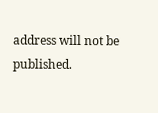address will not be published.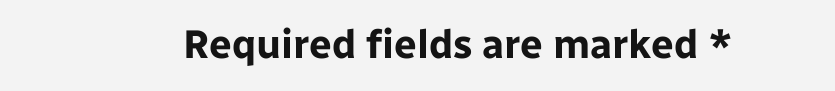Required fields are marked *